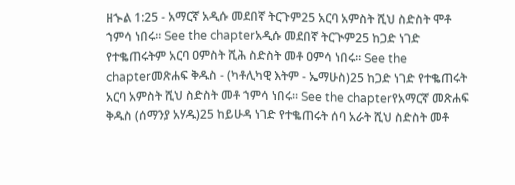ዘኍል 1:25 - አማርኛ አዲሱ መደበኛ ትርጉም25 አርባ አምስት ሺህ ስድስት ሞቶ ኀምሳ ነበሩ። See the chapterአዲሱ መደበኛ ትርጒም25 ከጋድ ነገድ የተቈጠሩትም አርባ ዐምስት ሺሕ ስድስት መቶ ዐምሳ ነበሩ። See the chapterመጽሐፍ ቅዱስ - (ካቶሊካዊ እትም - ኤማሁስ)25 ከጋድ ነገድ የተቈጠሩት አርባ አምስት ሺህ ስድስት መቶ ኀምሳ ነበሩ። See the chapterየአማርኛ መጽሐፍ ቅዱስ (ሰማንያ አሃዱ)25 ከይሁዳ ነገድ የተቈጠሩት ሰባ አራት ሺህ ስድስት መቶ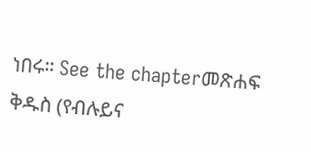ነበሩ። See the chapterመጽሐፍ ቅዱስ (የብሉይና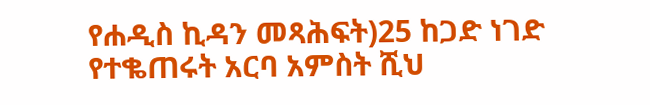የሐዲስ ኪዳን መጻሕፍት)25 ከጋድ ነገድ የተቈጠሩት አርባ አምስት ሺህ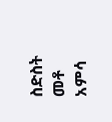ስድስት መቶ አምሳ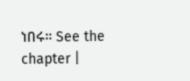ነበሩ። See the chapter |